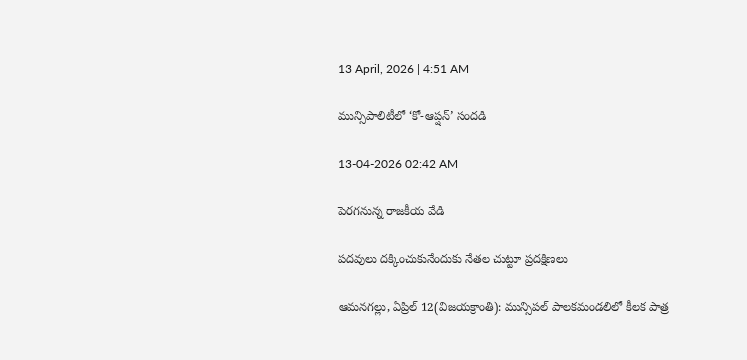13 April, 2026 | 4:51 AM

మున్సిపాలిటీలో ‘కో-ఆప్షన్’ సందడి

13-04-2026 02:42 AM

పెరగనున్న రాజకీయ వేడి

పదవులు దక్కించుకునేందుకు నేతల చుట్టూ ప్రదక్షిణలు

ఆమనగల్లు, ఏప్రిల్ 12(విజయక్రాంతి): మున్సిపల్ పాలకమండలిలో కీలక పాత్ర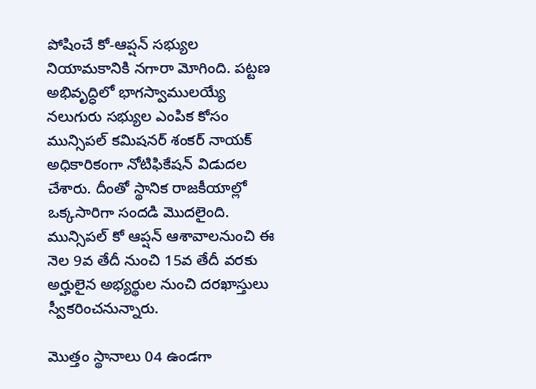పోషించే కో-ఆప్షన్ సభ్యుల నియామకానికి నగారా మోగింది. పట్టణ అభివృద్ధిలో భాగస్వాములయ్యే నలుగురు సభ్యుల ఎంపిక కోసం మున్సిపల్ కమిషనర్ శంకర్ నాయక్ అధికారికంగా నోటిఫికేషన్ విడుదల చేశారు. దీంతో స్థానిక రాజకీయాల్లో ఒక్కసారిగా సందడి మొదలైంది. మున్సిపల్ కో ఆప్షన్ ఆశావాలనుంచి ఈ నెల 9వ తేదీ నుంచి 15వ తేదీ వరకు అర్హులైన అభ్యర్థుల నుంచి దరఖాస్తులు స్వీకరించనున్నారు.

మొత్తం స్థానాలు 04 ఉండగా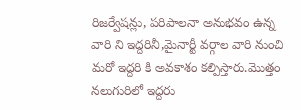రిజర్వేషన్లు, పరిపాలనా అనుభవం ఉన్న వారి ని ఇద్దరినీ,మైనార్టీ వర్గాల వారి నుంచి మరో ఇద్దరి కి అవకాశం కల్పిస్తారు.మొత్తం నలుగురిలో ఇద్దరు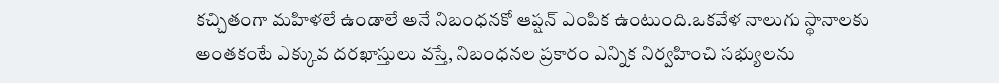కచ్చితంగా మహిళలే ఉండాలే అనే నిబంధనకో ఆప్షన్ ఎంపిక ఉంటుంది.ఒకవేళ నాలుగు స్థానాలకు అంతకంటే ఎక్కువ దరఖాస్తులు వస్తే, నిబంధనల ప్రకారం ఎన్నిక నిర్వహించి సభ్యులను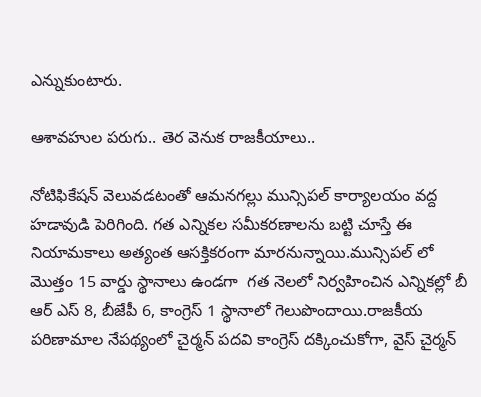ఎన్నుకుంటారు.

ఆశావహుల పరుగు.. తెర వెనుక రాజకీయాలు..

నోటిఫికేషన్ వెలువడటంతో ఆమనగల్లు మున్సిపల్ కార్యాలయం వద్ద హడావుడి పెరిగింది. గత ఎన్నికల సమీకరణాలను బట్టి చూస్తే ఈ నియామకాలు అత్యంత ఆసక్తికరంగా మారనున్నాయి.మున్సిపల్ లో మొత్తం 15 వార్డు స్థానాలు ఉండగా  గత నెలలో నిర్వహించిన ఎన్నికల్లో బీ ఆర్ ఎస్ 8, బీజేపీ 6, కాంగ్రెస్ 1 స్థానాలో గెలుపొందాయి.రాజకీయ పరిణామాల నేపథ్యంలో చైర్మన్ పదవి కాంగ్రెస్ దక్కించుకోగా, వైస్ చైర్మన్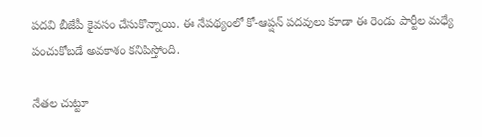పదవి బీజేపీ కైవసం చేసుకొన్నాయి. ఈ నేపథ్యంలో కో-ఆప్షన్ పదవులు కూడా ఈ రెండు పార్టీల మధ్యే పంచుకోబడే అవకాశం కనిపిస్తోంది.

నేతల చుట్టూ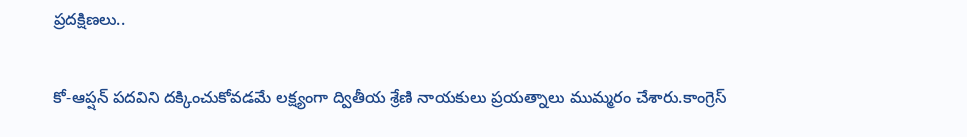ప్రదక్షిణలు..

కో-ఆప్షన్ పదవిని దక్కించుకోవడమే లక్ష్యంగా ద్వితీయ శ్రేణి నాయకులు ప్రయత్నాలు ముమ్మరం చేశారు.కాంగ్రెస్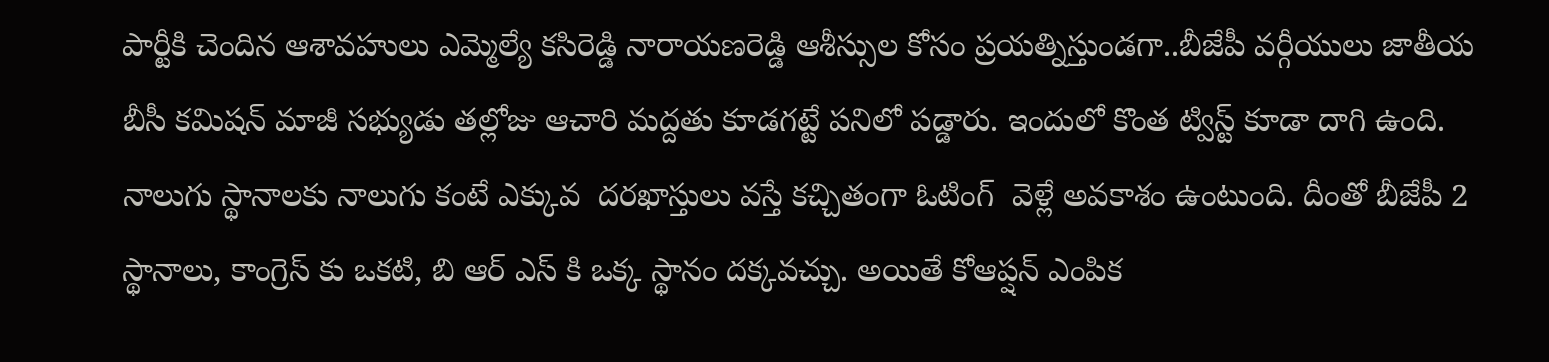పార్టీకి చెందిన ఆశావహులు ఎమ్మెల్యే కసిరెడ్డి నారాయణరెడ్డి ఆశీస్సుల కోసం ప్రయత్నిస్తుండగా..బీజేపీ వర్గీయులు జాతీయ బీసీ కమిషన్ మాజీ సభ్యుడు తల్లోజు ఆచారి మద్దతు కూడగట్టే పనిలో పడ్డారు. ఇందులో కొంత ట్విస్ట్ కూడా దాగి ఉంది. నాలుగు స్థానాలకు నాలుగు కంటే ఎక్కువ  దరఖాస్తులు వస్తే కచ్చితంగా ఓటింగ్  వెళ్లే అవకాశం ఉంటుంది. దీంతో బీజేపీ 2 స్థానాలు, కాంగ్రెస్ కు ఒకటి, బి ఆర్ ఎస్ కి ఒక్క స్థానం దక్కవచ్చు. అయితే కోఆప్షన్ ఎంపిక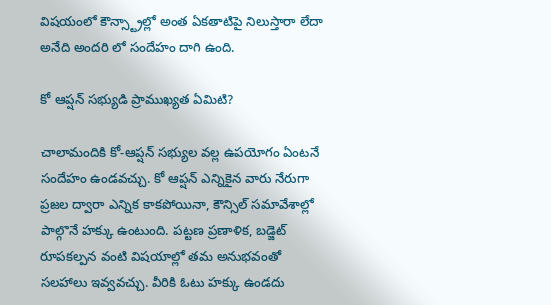విషయంలో కౌన్స్ట్రాల్లో అంత ఏకతాటిపై నిలుస్తారా లేదా అనేది అందరి లో సందేహం దాగి ఉంది.

కో ఆప్షన్ సభ్యుడి ప్రాముఖ్యత ఏమిటి?

చాలామందికి కో-ఆప్షన్ సభ్యుల వల్ల ఉపయోగం ఏంటనే సందేహం ఉండవచ్చు. కో ఆప్షన్ ఎన్నికైన వారు నేరుగా ప్రజల ద్వారా ఎన్నిక కాకపోయినా, కౌన్సిల్ సమావేశాల్లో పాల్గొనే హక్కు ఉంటుంది. పట్టణ ప్రణాళిక, బడ్జెట్ రూపకల్పన వంటి విషయాల్లో తమ అనుభవంతో సలహాలు ఇవ్వవచ్చు. వీరికి ఓటు హక్కు ఉండదు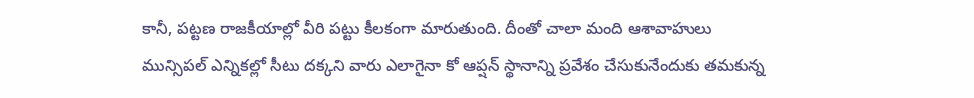కానీ, పట్టణ రాజకీయాల్లో వీరి పట్టు కీలకంగా మారుతుంది. దీంతో చాలా మంది ఆశావాహులు మున్సిపల్ ఎన్నికల్లో సీటు దక్కని వారు ఎలాగైనా కో ఆప్షన్ స్థానాన్ని ప్రవేశం చేసుకునేందుకు తమకున్న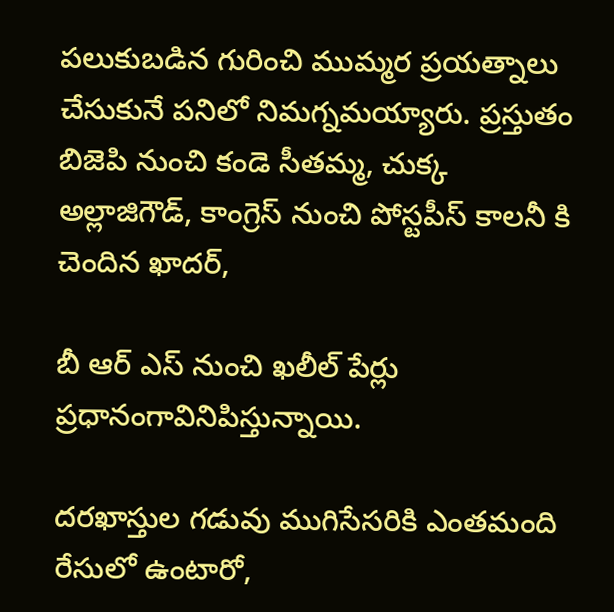పలుకుబడిన గురించి ముమ్మర ప్రయత్నాలు చేసుకునే పనిలో నిమగ్నమయ్యారు. ప్రస్తుతం బిజెపి నుంచి కండె సీతమ్మ, చుక్క అల్లాజిగౌడ్, కాంగ్రెస్ నుంచి పోస్టపీస్ కాలనీ కి చెందిన ఖాదర్,

బీ ఆర్ ఎస్ నుంచి ఖలీల్ పేర్లు ప్రధానంగావినిపిస్తున్నాయి.

దరఖాస్తుల గడువు ముగిసేసరికి ఎంతమంది రేసులో ఉంటారో,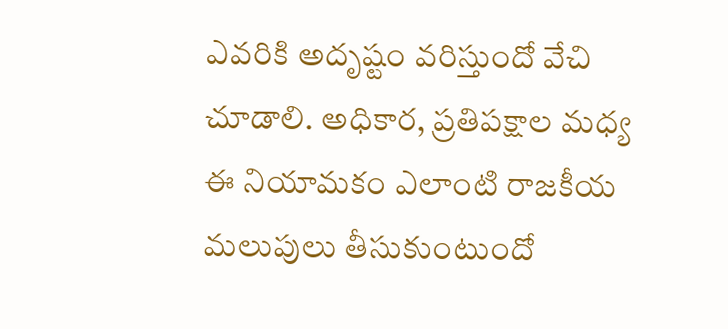ఎవరికి అదృష్టం వరిస్తుందో వేచి చూడాలి. అధికార, ప్రతిపక్షాల మధ్య ఈ నియామకం ఎలాంటి రాజకీయ మలుపులు తీసుకుంటుందో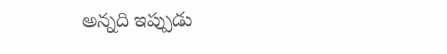అన్నది ఇప్పుడు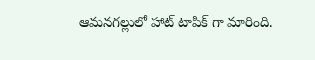ఆమనగల్లులో హాట్ టాపిక్ గా మారింది.